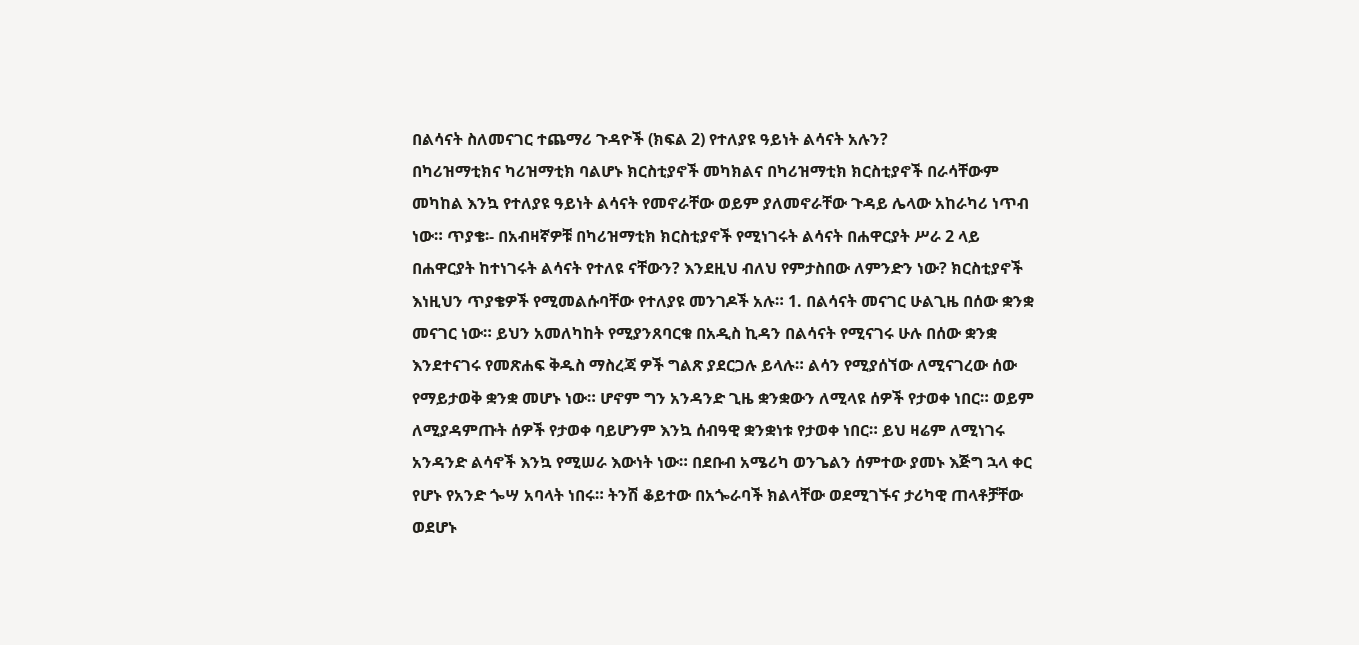በልሳናት ስለመናገር ተጨማሪ ጉዳዮች (ክፍል 2) የተለያዩ ዓይነት ልሳናት አሉን?
በካሪዝማቲክና ካሪዝማቲክ ባልሆኑ ክርስቲያኖች መካክልና በካሪዝማቲክ ክርስቲያኖች በራሳቸውም መካከል እንኳ የተለያዩ ዓይነት ልሳናት የመኖራቸው ወይም ያለመኖራቸው ጉዳይ ሌላው አከራካሪ ነጥብ ነው። ጥያቄ፡- በአብዛኛዎቹ በካሪዝማቲክ ክርስቲያኖች የሚነገሩት ልሳናት በሐዋርያት ሥራ 2 ላይ በሐዋርያት ከተነገሩት ልሳናት የተለዩ ናቸውን? እንደዚህ ብለህ የምታስበው ለምንድን ነው? ክርስቲያኖች እነዚህን ጥያቄዎች የሚመልሱባቸው የተለያዩ መንገዶች አሉ። 1. በልሳናት መናገር ሁልጊዜ በሰው ቋንቋ መናገር ነው። ይህን አመለካከት የሚያንጸባርቁ በአዲስ ኪዳን በልሳናት የሚናገሩ ሁሉ በሰው ቋንቋ እንደተናገሩ የመጽሐፍ ቅዱስ ማስረጃ ዎች ግልጽ ያደርጋሉ ይላሉ። ልሳን የሚያሰኘው ለሚናገረው ሰው የማይታወቅ ቋንቋ መሆኑ ነው። ሆኖም ግን አንዳንድ ጊዜ ቋንቋውን ለሚላዩ ሰዎች የታወቀ ነበር። ወይም ለሚያዳምጡት ሰዎች የታወቀ ባይሆንም እንኳ ሰብዓዊ ቋንቋነቱ የታወቀ ነበር። ይህ ዛሬም ለሚነገሩ አንዳንድ ልሳኖች እንኳ የሚሠራ እውነት ነው። በደቡብ አሜሪካ ወንጌልን ሰምተው ያመኑ እጅግ ኋላ ቀር የሆኑ የአንድ ጐሣ አባላት ነበሩ። ትንሽ ቆይተው በአጐራባች ክልላቸው ወደሚገኙና ታሪካዊ ጠላቶቻቸው ወደሆኑ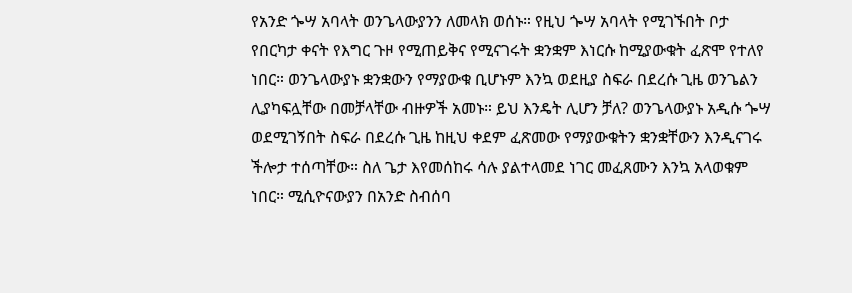የአንድ ጐሣ አባላት ወንጌላውያንን ለመላክ ወሰኑ። የዚህ ጐሣ አባላት የሚገኙበት ቦታ የበርካታ ቀናት የእግር ጉዞ የሚጠይቅና የሚናገሩት ቋንቋም እነርሱ ከሚያውቁት ፈጽሞ የተለየ ነበር። ወንጌላውያኑ ቋንቋውን የማያውቁ ቢሆኑም እንኳ ወደዚያ ስፍራ በደረሱ ጊዜ ወንጌልን ሊያካፍሏቸው በመቻላቸው ብዙዎች አመኑ። ይህ እንዴት ሊሆን ቻለ? ወንጌላውያኑ አዲሱ ጐሣ ወደሚገኝበት ስፍራ በደረሱ ጊዜ ከዚህ ቀደም ፈጽመው የማያውቁትን ቋንቋቸውን እንዲናገሩ ችሎታ ተሰጣቸው። ስለ ጌታ እየመሰከሩ ሳሉ ያልተላመደ ነገር መፈጸሙን እንኳ አላወቁም ነበር። ሚሲዮናውያን በአንድ ስብሰባ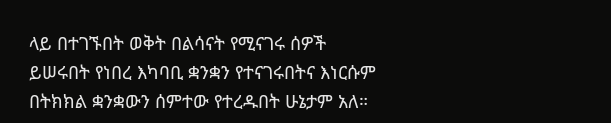ላይ በተገኙበት ወቅት በልሳናት የሚናገሩ ሰዎች ይሠሩበት የነበረ እካባቢ ቋንቋን የተናገሩበትና እነርሱም በትክክል ቋንቋውን ሰምተው የተረዱበት ሁኔታም አለ።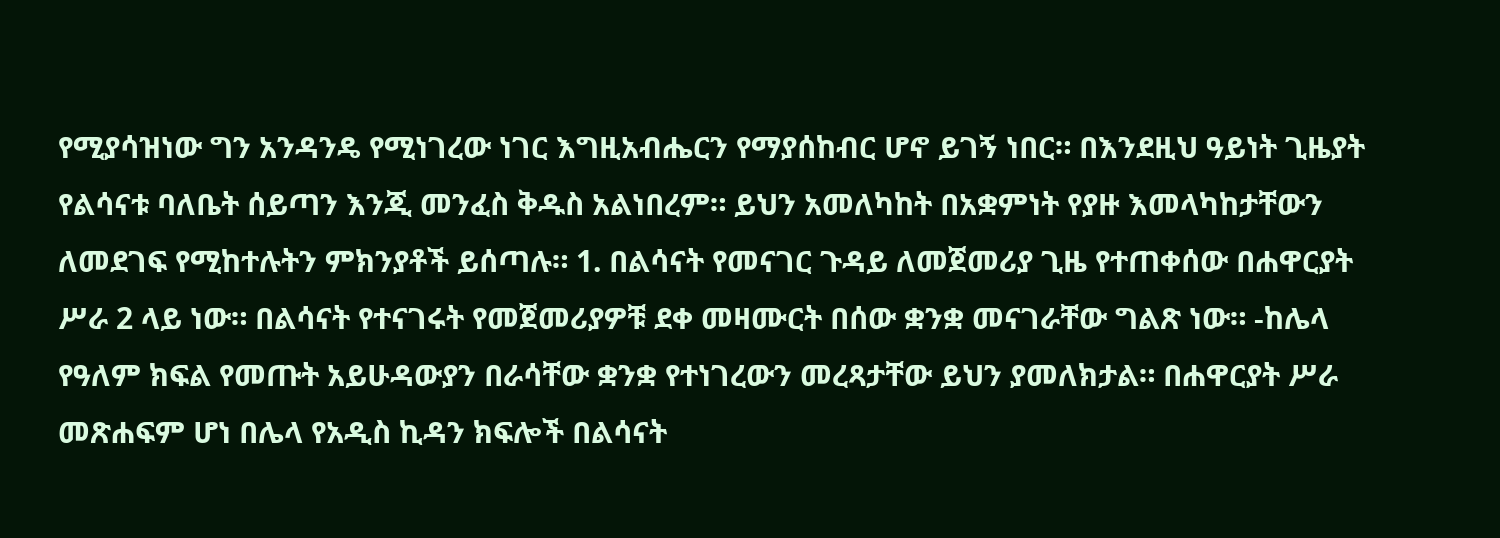የሚያሳዝነው ግን አንዳንዴ የሚነገረው ነገር እግዚአብሔርን የማያሰከብር ሆኖ ይገኝ ነበር። በእንደዚህ ዓይነት ጊዜያት የልሳናቱ ባለቤት ሰይጣን እንጂ መንፈስ ቅዱስ አልነበረም። ይህን አመለካከት በአቋምነት የያዙ እመላካከታቸውን ለመደገፍ የሚከተሉትን ምክንያቶች ይሰጣሉ። 1. በልሳናት የመናገር ጉዳይ ለመጀመሪያ ጊዜ የተጠቀሰው በሐዋርያት ሥራ 2 ላይ ነው። በልሳናት የተናገሩት የመጀመሪያዎቹ ደቀ መዛሙርት በሰው ቋንቋ መናገራቸው ግልጽ ነው። -ከሌላ የዓለም ክፍል የመጡት አይሁዳውያን በራሳቸው ቋንቋ የተነገረውን መረጻታቸው ይህን ያመለክታል። በሐዋርያት ሥራ መጽሐፍም ሆነ በሌላ የአዲስ ኪዳን ክፍሎች በልሳናት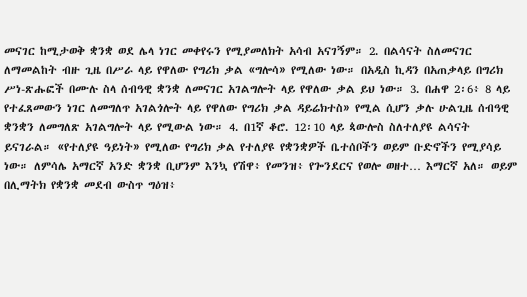መናገር ከሚታወቅ ቋንቋ ወደ ሌላ ነገር መቀየሩን የሚያመለክት አሳብ አናገኝም። 2. በልሳናት ስለመናገር ለማመልከት ብዙ ጊዜ በሥራ ላይ የዋለው የግሪክ ቃል «ግሎሳ» የሚለው ነው። በአዲስ ኪዳን በአጠቃላይ በግሪክ ሥነ-ጽሑፎች በሙሉ ስላ ሰብዓዊ ቋንቋ ለመናገር አገልግሎት ላይ የዋለው ቃል ይህ ነው። 3. በሐዋ 2፡6፥ 8 ላይ የተፈጸመውን ነገር ለመግለጥ አገልጎሎት ላይ የዋለው የግሪክ ቃል ዳይሬክተስ» የሚል ሲሆን ቃሉ ሁልጊዜ ሰብዓዊ ቋንቋን ለመግለጽ አገልግሎት ላይ የሚውል ነው። 4. በ1ኛ ቆሮ. 12፡10 ላይ ጳውሎስ ስለተለያዩ ልሳናት ይናገራል። «የተለያዩ ዓይነት» የሚለው የግሪክ ቃል የተለያዩ የቋንቋዎች ቤተሰቦችን ወይም ቡድኖችን የሚያሳይ ነው። ለምሳሌ አማርኛ አንድ ቋንቋ ቢሆንም እንኳ የሽዋ፥ የመንዝ፥ የጐንደርና የወሎ ወዘተ… እማርኛ አለ። ወይም በሊማትክ የቋንቋ መደብ ውስጥ ግዕዝ፥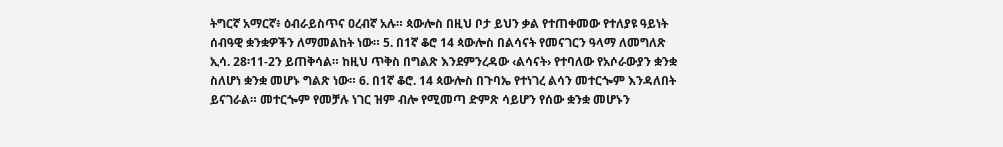ትግርኛ አማርኛ፥ ዕብራይስጥና ዐረብኛ አሉ። ጳውሎስ በዚህ ቦታ ይህን ቃል የተጠቀመው የተለያዩ ዓይነት ሰብዓዊ ቋንቋዎችን ለማመልከት ነው። 5. በ1ኛ ቆሮ 14 ጳውሎስ በልሳናት የመናገርን ዓላማ ለመግለጽ ኢሳ. 28፡11-2ን ይጠቅሳል። ከዚህ ጥቅስ በግልጽ እንደምንረዳው ‹ልሳናት› የተባለው የአሶራውያን ቋንቋ ስለሆነ ቋንቋ መሆኑ ግልጽ ነው። 6. በ1ኛ ቆሮ. 14 ጳውሎስ በጉባኤ የተነገረ ልሳን መተርጐም እንዳለበት ይናገራል። መተርጐም የመቻሉ ነገር ዝም ብሎ የሚመጣ ድምጽ ሳይሆን የሰው ቋንቋ መሆኑን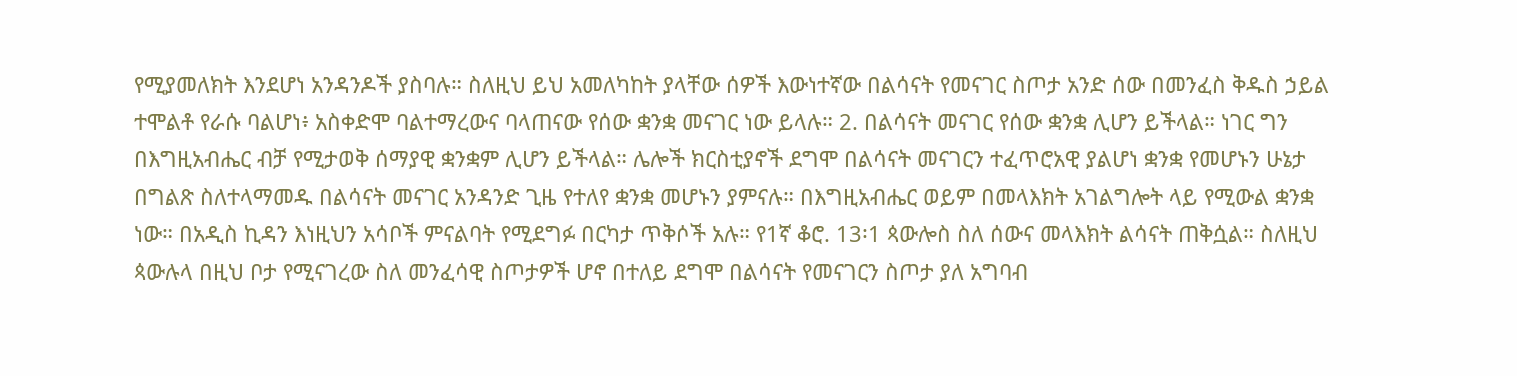የሚያመለክት እንደሆነ አንዳንዶች ያስባሉ። ስለዚህ ይህ አመለካከት ያላቸው ሰዎች እውነተኛው በልሳናት የመናገር ስጦታ አንድ ሰው በመንፈስ ቅዱስ ኃይል ተሞልቶ የራሱ ባልሆነ፥ አስቀድሞ ባልተማረውና ባላጠናው የሰው ቋንቋ መናገር ነው ይላሉ። 2. በልሳናት መናገር የሰው ቋንቋ ሊሆን ይችላል። ነገር ግን በእግዚአብሔር ብቻ የሚታወቅ ሰማያዊ ቋንቋም ሊሆን ይችላል። ሌሎች ክርስቲያኖች ደግሞ በልሳናት መናገርን ተፈጥሮአዊ ያልሆነ ቋንቋ የመሆኑን ሁኔታ በግልጽ ስለተላማመዱ በልሳናት መናገር አንዳንድ ጊዜ የተለየ ቋንቋ መሆኑን ያምናሉ። በእግዚአብሔር ወይም በመላእክት አገልግሎት ላይ የሚውል ቋንቋ ነው። በአዲስ ኪዳን እነዚህን አሳቦች ምናልባት የሚደግፉ በርካታ ጥቅሶች አሉ። የ1ኛ ቆሮ. 13፡1 ጳውሎስ ስለ ሰውና መላእክት ልሳናት ጠቅሷል። ስለዚህ ጳውሉላ በዚህ ቦታ የሚናገረው ስለ መንፈሳዊ ስጦታዎች ሆኖ በተለይ ደግሞ በልሳናት የመናገርን ስጦታ ያለ አግባብ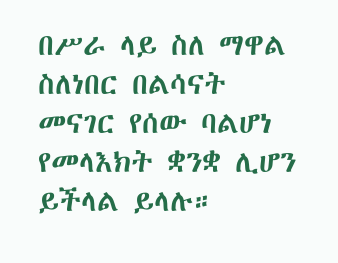በሥራ ላይ ስለ ማዋል ስለነበር በልሳናት መናገር የሰው ባልሆነ የመላእክት ቋንቋ ሊሆን ይችላል ይላሉ።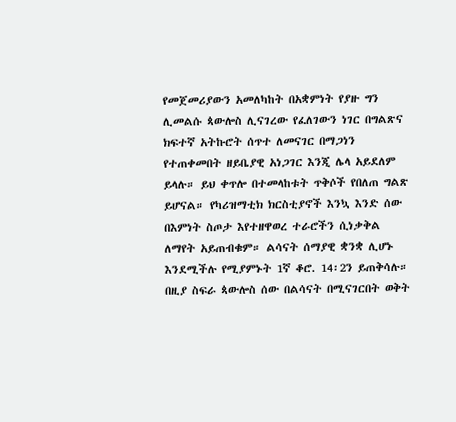የመጀመሪያውን አመለካከት በአቋምነት የያዙ ግን ሊመልሱ ጳውሎስ ሊናገረው የፈለገውን ነገር በግልጽና ክፍተኛ አትኩሮት ሰጥተ ለመናገር በማጋነን የተጠቀመበት ዘይቤያዊ አነጋገር እንጂ ሌላ አይደለም ይላሉ። ይህ ቀጥሎ በተመላከቱት ጥቅሶች የበለጠ ግልጽ ይሆናል። የካሪዝማቲክ ክርስቲያኖች እንኳ እንድ ሰው በእምነት ስጦታ እየተዘዋወረ ተራሮችን ሲነቃቅል ለማየት አይጠብቁም። ልሳናት ሰማያዊ ቋንቋ ሊሆኑ እንደሚችሉ የሚያምኑት 1ኛ ቆሮ. 14፡2ን ይጠቅሳሉ። በዚያ ስፍራ ጳውሎስ ሰው በልሳናት በሚናገርበት ወቅት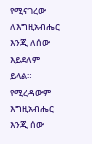የሚናገረው ለእግዚአብሔር እንጂ ለሰው እይደለም ይላል። የሚረዳውም እግዚአብሔር እንጂ ሰው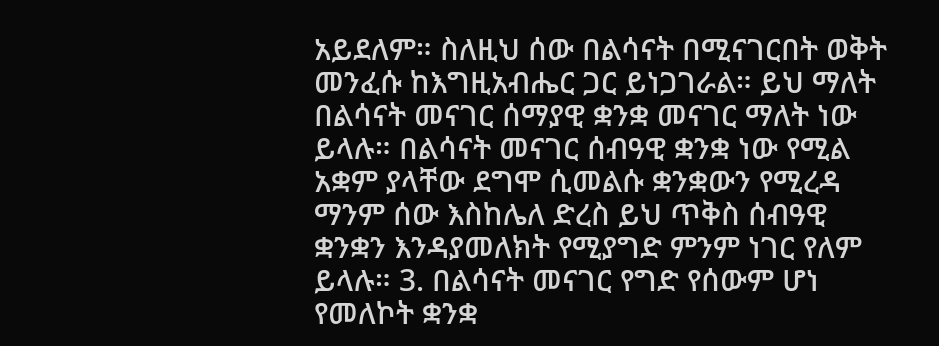አይደለም። ስለዚህ ሰው በልሳናት በሚናገርበት ወቅት መንፈሱ ከእግዚአብሔር ጋር ይነጋገራል። ይህ ማለት በልሳናት መናገር ሰማያዊ ቋንቋ መናገር ማለት ነው ይላሉ። በልሳናት መናገር ሰብዓዊ ቋንቋ ነው የሚል አቋም ያላቸው ደግሞ ሲመልሱ ቋንቋውን የሚረዳ ማንም ሰው እስከሌለ ድረስ ይህ ጥቅስ ሰብዓዊ ቋንቋን እንዳያመለክት የሚያግድ ምንም ነገር የለም ይላሉ። 3. በልሳናት መናገር የግድ የሰውም ሆነ የመለኮት ቋንቋ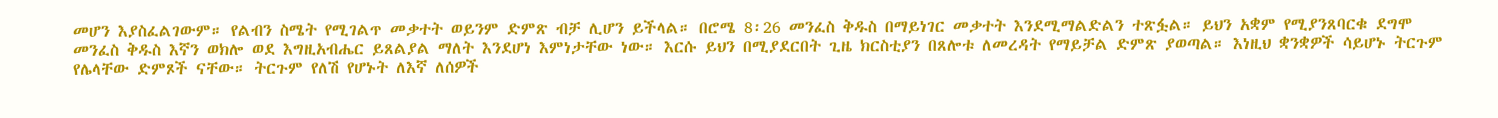መሆን እያስፈልገውም። የልብን ስሜት የሚገልጥ መቃተት ወይንም ድምጽ ብቻ ሊሆን ይችላል። በሮሜ 8፡26 መንፈስ ቅዱስ በማይነገር መቃተት እንደሚማልድልን ተጽፏል። ይህን አቋም የሚያንጸባርቁ ደግሞ መንፈስ ቅዱስ እኛን ወክሎ ወደ እግዚአብሔር ይጸልያል ማለት እንደሆነ እምነታቸው ነው። እርሱ ይህን በሚያደርበት ጊዜ ክርስቲያን በጸሎቱ ለመረዳት የማይቻል ድምጽ ያወጣል። እነዚህ ቋንቋዎች ሳይሆኑ ትርጉም የሌላቸው ድምጾች ናቸው። ትርጉም የለሽ የሆኑት ለእኛ ለሰዎች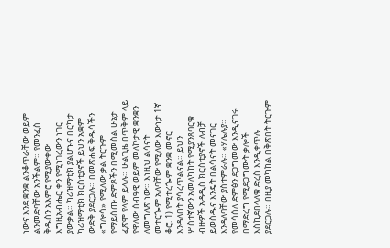ነውና እንደ ቋንቋ ልንቆጥራቸው ወይም ልንመድባቸው አንችልም። የመንፈስ ቅዱስን አእምሮ የሚያውቀው እግዚአብሔር ቀን የሚነገረውን ነገር ያውቃል። ካሪዝማቲክ ያልሆኑና በርካታ ካሪዝማቲክ ክርስቲያኖች ይህን አቋም ውድቅ ያደርጋሉ። በመጽሐፍ ቅዱሳችን «ግሎሳ» የሚለው ቃል ትርጉም የማይሰጡ ድምጾችን በሚመስል ሁኔታ ፈጽሞ የላም ይላሉ። ሁልጊዜ በጥቅም ላይ የዋለው ሰብዓዊ ወይም መለኮታዊ ቋንቋን ለመግለጽ ነው። እነዚህ ልሳናት መተርጐም አለባቸው የሚለው እውነታ 1ኛ ቆሮ. 1) የሚተረጐም ቋንቋ መኖር እንዳለበት ያሳረጥልናል። ይህን ሦስተኛውን አመለካከት የሚያንጸባርቁ ብዙዎች አዳዲስ ክርስቲያኖች ለብቻ ይወስዱና እንዴት በልሳናት መናገር እንዳለባቸው ያስተምራሉ። «ሃሌሉያ። የመሳሰለ ድምፅን ደጋግመው እንዲናገሩ በማድረግ የሚደጋግሙት ቃሎች እስኪደበላለቁ ድረስ እንዲቀጥሉ ያደርጋሉ። በዚያ መካከል በቅጽበት ትርጉም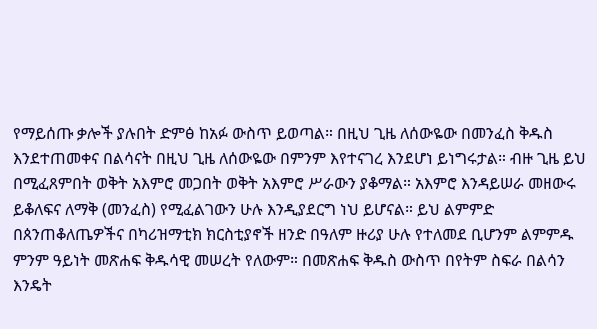የማይሰጡ ቃሎች ያሉበት ድምፅ ከአፉ ውስጥ ይወጣል። በዚህ ጊዜ ለሰውዬው በመንፈስ ቅዱስ እንደተጠመቀና በልሳናት በዚህ ጊዜ ለሰውዬው በምንም እየተናገረ እንደሆነ ይነግሩታል። ብዙ ጊዜ ይህ በሚፈጸምበት ወቅት አእምሮ መጋበት ወቅት አእምሮ ሥራውን ያቆማል። አእምሮ እንዳይሠራ መዘውሩ ይቆለፍና ለማቅ (መንፈስ) የሚፈልገውን ሁሉ እንዲያደርግ ነህ ይሆናል። ይህ ልምምድ በጰንጠቆለጤዎችና በካሪዝማቲክ ክርስቲያኖች ዘንድ በዓለም ዙሪያ ሁሉ የተለመደ ቢሆንም ልምምዱ ምንም ዓይነት መጽሐፍ ቅዱሳዊ መሠረት የለውም። በመጽሐፍ ቅዱስ ውስጥ በየትም ስፍራ በልሳን እንዴት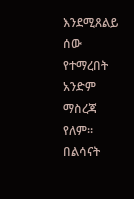እንደሚጸልይ ሰው የተማረበት አንድም ማስረጃ የለም። በልሳናት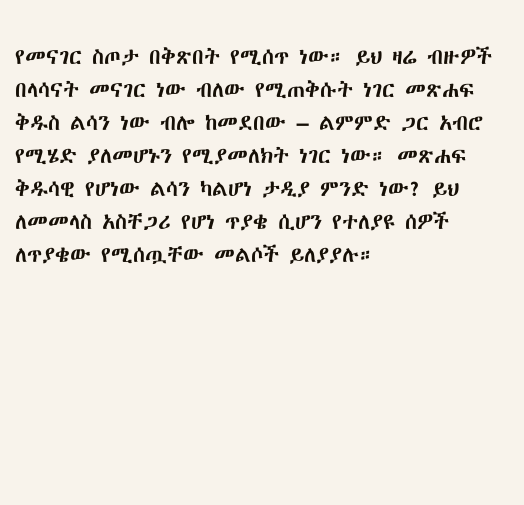የመናገር ስጦታ በቅጽበት የሚሰጥ ነው። ይህ ዛሬ ብዙዎች በላሳናት መናገር ነው ብለው የሚጠቅሱት ነገር መጽሐፍ ቅዱስ ልሳን ነው ብሎ ከመደበው – ልምምድ ጋር አብሮ የሚሄድ ያለመሆኑን የሚያመለክት ነገር ነው። መጽሐፍ ቅዱሳዊ የሆነው ልሳን ካልሆነ ታዲያ ምንድ ነው? ይህ ለመመላስ አስቸጋሪ የሆነ ጥያቄ ሲሆን የተለያዩ ሰዎች ለጥያቄው የሚሰጧቸው መልሶች ይለያያሉ።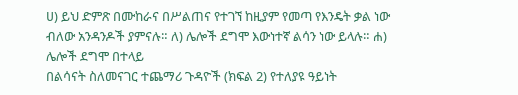ሀ) ይህ ድምጽ በሙከራና በሥልጠና የተገኘ ከዚያም የመጣ የእንዴት ቃል ነው ብለው አንዳንዶች ያምናሉ። ለ) ሌሎች ደግሞ እውነተኛ ልሳን ነው ይላሉ። ሐ) ሌሎች ደግሞ በተላይ
በልሳናት ስለመናገር ተጨማሪ ጉዳዮች (ክፍል 2) የተለያዩ ዓይነት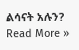ልሳናት አሉን? Read More »